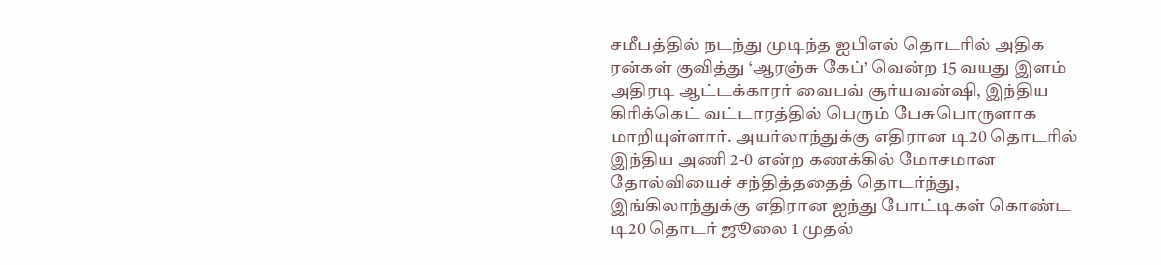சமீபத்தில் நடந்து முடிந்த ஐபிஎல் தொடரில் அதிக ரன்கள் குவித்து ‘ஆரஞ்சு கேப்’ வென்ற 15 வயது இளம் அதிரடி ஆட்டக்காரர் வைபவ் சூர்யவன்ஷி, இந்திய கிரிக்கெட் வட்டாரத்தில் பெரும் பேசுபொருளாக மாறியுள்ளார். அயர்லாந்துக்கு எதிரான டி20 தொடரில் இந்திய அணி 2-0 என்ற கணக்கில் மோசமான தோல்வியைச் சந்தித்ததைத் தொடர்ந்து, இங்கிலாந்துக்கு எதிரான ஐந்து போட்டிகள் கொண்ட டி20 தொடர் ஜூலை 1 முதல்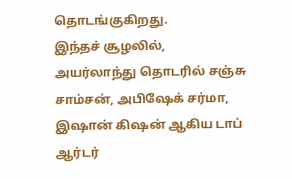தொடங்குகிறது.
இந்தச் சூழலில், அயர்லாந்து தொடரில் சஞ்சு சாம்சன், அபிஷேக் சர்மா, இஷான் கிஷன் ஆகிய டாப் ஆர்டர்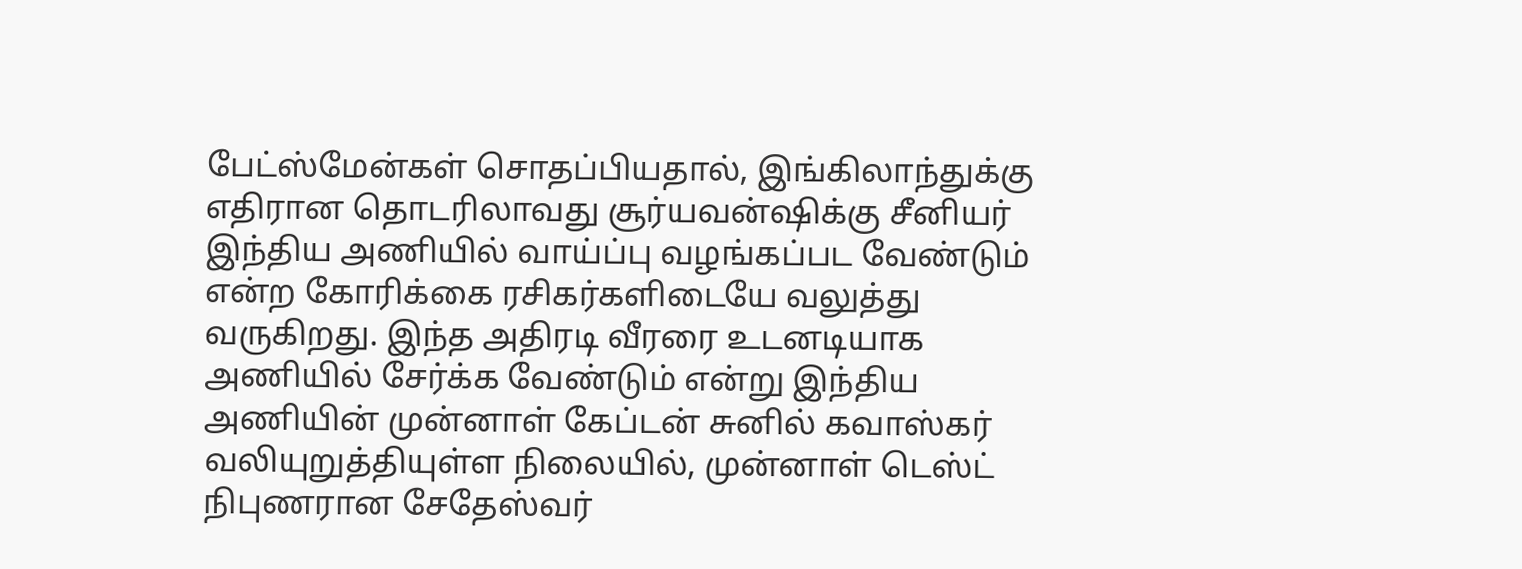பேட்ஸ்மேன்கள் சொதப்பியதால், இங்கிலாந்துக்கு எதிரான தொடரிலாவது சூர்யவன்ஷிக்கு சீனியர் இந்திய அணியில் வாய்ப்பு வழங்கப்பட வேண்டும் என்ற கோரிக்கை ரசிகர்களிடையே வலுத்து வருகிறது. இந்த அதிரடி வீரரை உடனடியாக அணியில் சேர்க்க வேண்டும் என்று இந்திய அணியின் முன்னாள் கேப்டன் சுனில் கவாஸ்கர் வலியுறுத்தியுள்ள நிலையில், முன்னாள் டெஸ்ட் நிபுணரான சேதேஸ்வர்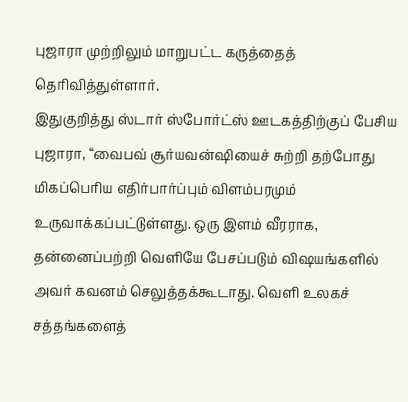புஜாரா முற்றிலும் மாறுபட்ட கருத்தைத் தெரிவித்துள்ளார்.
இதுகுறித்து ஸ்டார் ஸ்போர்ட்ஸ் ஊடகத்திற்குப் பேசிய புஜாரா, “வைபவ் சூர்யவன்ஷியைச் சுற்றி தற்போது மிகப்பெரிய எதிர்பார்ப்பும் விளம்பரமும் உருவாக்கப்பட்டுள்ளது. ஒரு இளம் வீரராக, தன்னைப்பற்றி வெளியே பேசப்படும் விஷயங்களில் அவர் கவனம் செலுத்தக்கூடாது. வெளி உலகச் சத்தங்களைத்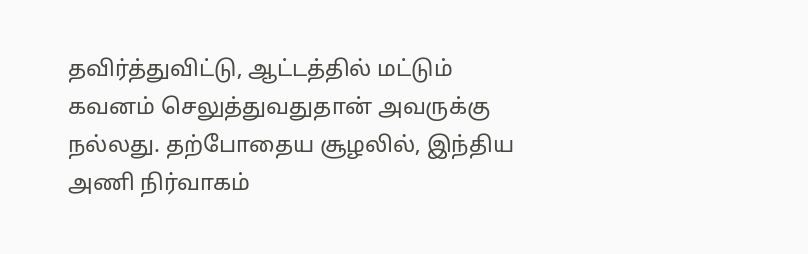தவிர்த்துவிட்டு, ஆட்டத்தில் மட்டும் கவனம் செலுத்துவதுதான் அவருக்கு நல்லது. தற்போதைய சூழலில், இந்திய அணி நிர்வாகம்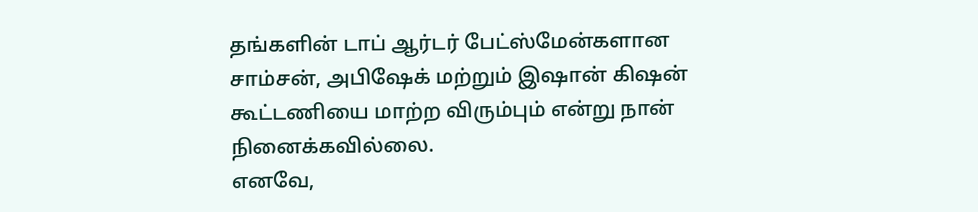தங்களின் டாப் ஆர்டர் பேட்ஸ்மேன்களான சாம்சன், அபிஷேக் மற்றும் இஷான் கிஷன் கூட்டணியை மாற்ற விரும்பும் என்று நான் நினைக்கவில்லை.
எனவே,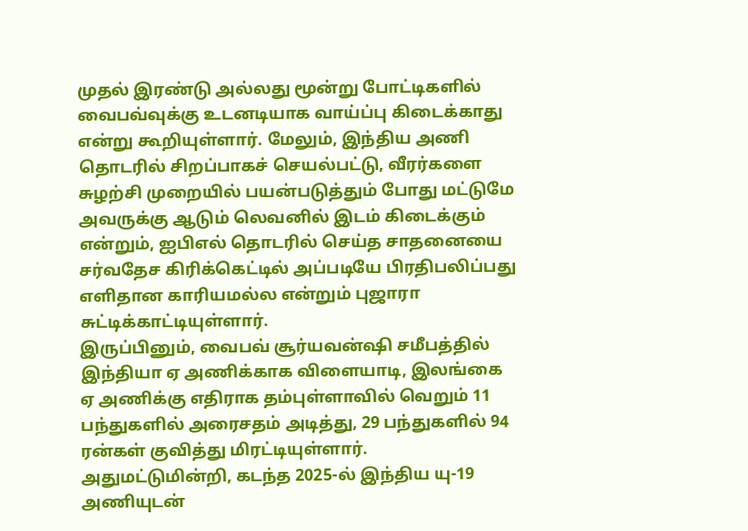முதல் இரண்டு அல்லது மூன்று போட்டிகளில் வைபவ்வுக்கு உடனடியாக வாய்ப்பு கிடைக்காது என்று கூறியுள்ளார். மேலும், இந்திய அணி தொடரில் சிறப்பாகச் செயல்பட்டு, வீரர்களை சுழற்சி முறையில் பயன்படுத்தும் போது மட்டுமே அவருக்கு ஆடும் லெவனில் இடம் கிடைக்கும் என்றும், ஐபிஎல் தொடரில் செய்த சாதனையை சர்வதேச கிரிக்கெட்டில் அப்படியே பிரதிபலிப்பது எளிதான காரியமல்ல என்றும் புஜாரா சுட்டிக்காட்டியுள்ளார்.
இருப்பினும், வைபவ் சூர்யவன்ஷி சமீபத்தில் இந்தியா ஏ அணிக்காக விளையாடி, இலங்கை ஏ அணிக்கு எதிராக தம்புள்ளாவில் வெறும் 11 பந்துகளில் அரைசதம் அடித்து, 29 பந்துகளில் 94 ரன்கள் குவித்து மிரட்டியுள்ளார். அதுமட்டுமின்றி, கடந்த 2025-ல் இந்திய யு-19 அணியுடன்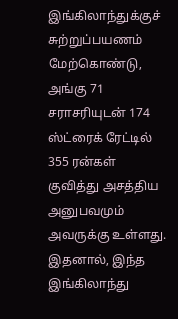இங்கிலாந்துக்குச் சுற்றுப்பயணம் மேற்கொண்டு, அங்கு 71 சராசரியுடன் 174 ஸ்ட்ரைக் ரேட்டில் 355 ரன்கள் குவித்து அசத்திய அனுபவமும் அவருக்கு உள்ளது. இதனால், இந்த இங்கிலாந்து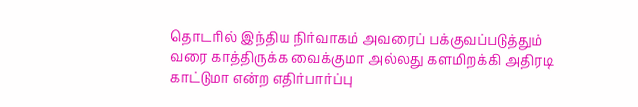தொடரில் இந்திய நிர்வாகம் அவரைப் பக்குவப்படுத்தும் வரை காத்திருக்க வைக்குமா அல்லது களமிறக்கி அதிரடி காட்டுமா என்ற எதிர்பார்ப்பு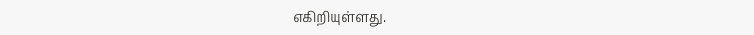எகிறியுள்ளது.